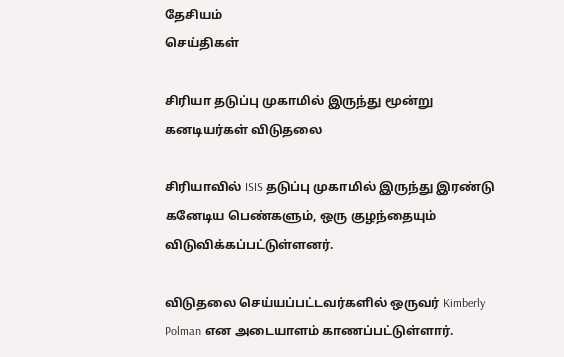தேசியம்
செய்திகள்

சிரியா தடுப்பு முகாமில் இருந்து மூன்று கனடியர்கள் விடுதலை

சிரியாவில் ISIS தடுப்பு முகாமில் இருந்து இரண்டு கனேடிய பெண்களும், ஒரு குழந்தையும் விடுவிக்கப்பட்டுள்ளனர்.

விடுதலை செய்யப்பட்டவர்களில் ஒருவர் Kimberly Polman என அடையாளம் காணப்பட்டுள்ளார்.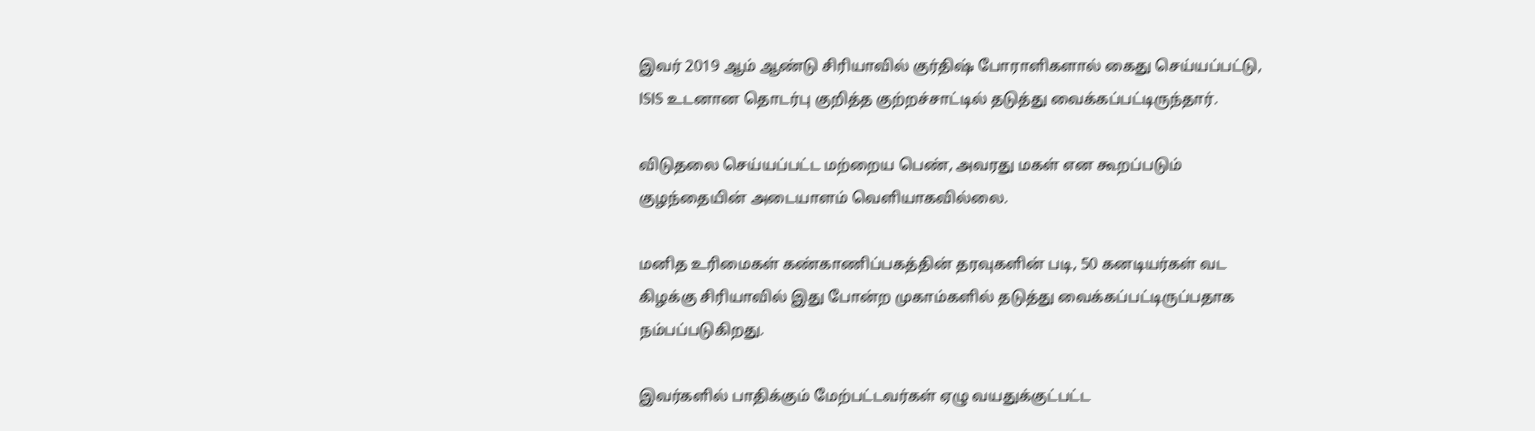இவர் 2019 ஆம் ஆண்டு சிரியாவில் குர்திஷ் போராளிகளால் கைது செய்யப்பட்டு, ISIS உடனான தொடர்பு குறித்த குற்றச்சாட்டில் தடுத்து வைக்கப்பட்டிருந்தார்.

விடுதலை செய்யப்பட்ட மற்றைய பெண், அவரது மகள் என கூறப்படும் குழந்தையின் அடையாளம் வெளியாகவில்லை.

மனித உரிமைகள் கண்காணிப்பகத்தின் தரவுகளின் படி, 50 கனடியர்கள் வட கிழக்கு சிரியாவில் இது போன்ற முகாம்களில் தடுத்து வைக்கப்பட்டிருப்பதாக நம்பப்படுகிறது.

இவர்களில் பாதிக்கும் மேற்பட்டவர்கள் ஏழு வயதுக்குட்பட்ட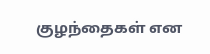குழந்தைகள் என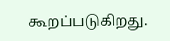கூறப்படுகிறது.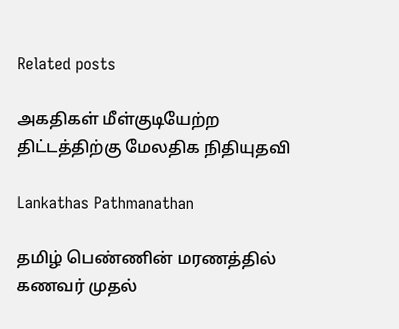Related posts

அகதிகள் மீள்குடியேற்ற திட்டத்திற்கு மேலதிக நிதியுதவி

Lankathas Pathmanathan

தமிழ் பெண்ணின் மரணத்தில் கணவர் முதல்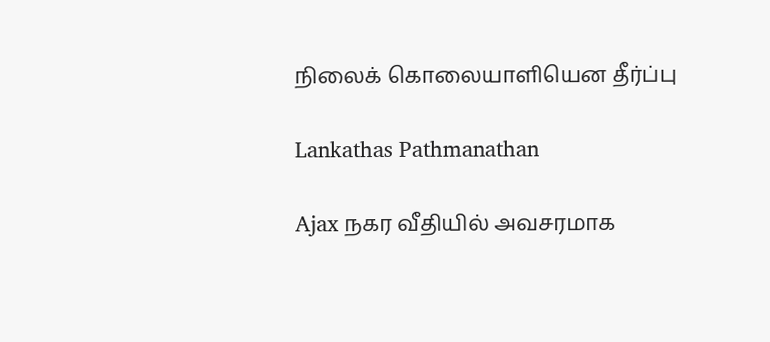நிலைக் கொலையாளியென தீர்ப்பு

Lankathas Pathmanathan

Ajax நகர வீதியில் அவசரமாக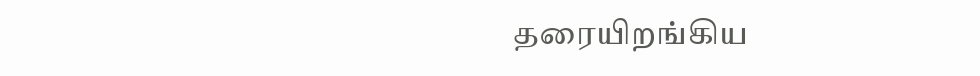தரையிறங்கிய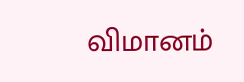விமானம்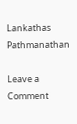Lankathas Pathmanathan

Leave a Comment